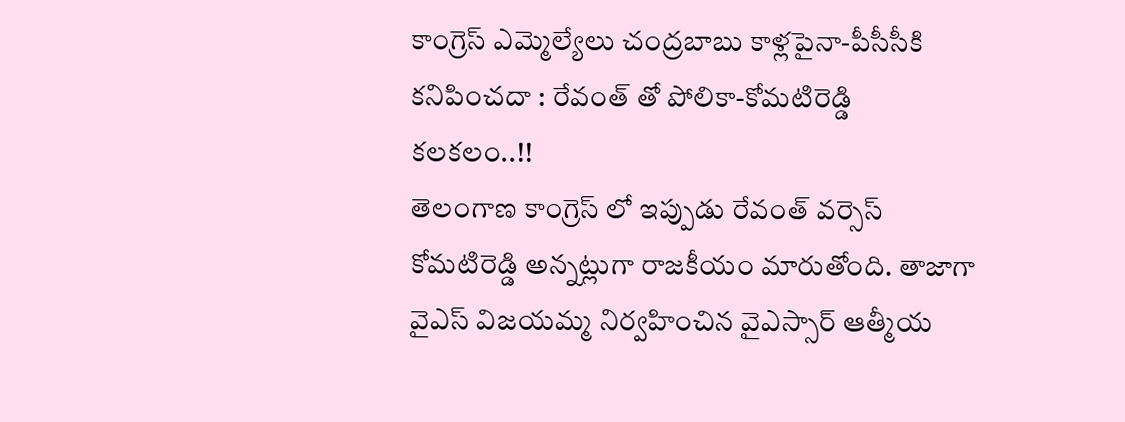కాంగ్రెస్ ఎమ్మెల్యేలు చంద్రబాబు కాళ్లపైనా-పీసీసీకి కనిపించదా : రేవంత్ తో పోలికా-కోమటిరెడ్డి కలకలం..!!
తెలంగాణ కాంగ్రెస్ లో ఇప్పుడు రేవంత్ వర్సెస్ కోమటిరెడ్డి అన్నట్లుగా రాజకీయం మారుతోంది. తాజాగా వైఎస్ విజయమ్మ నిర్వహించిన వైఎస్సార్ ఆత్మీయ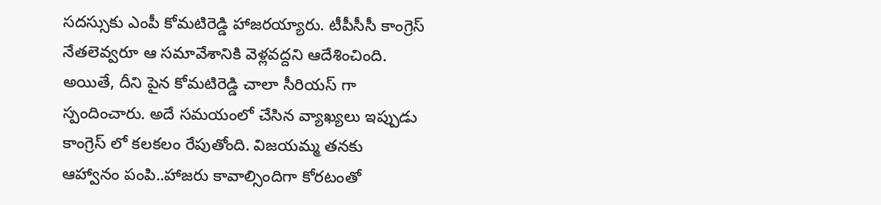సదస్సుకు ఎంపీ కోమటిరెడ్డి హాజరయ్యారు. టీపీసీసీ కాంగ్రెస్ నేతలెవ్వరూ ఆ సమావేశానికి వెళ్లవద్దని ఆదేశించింది. అయితే, దీని పైన కోమటిరెడ్డి చాలా సీరియస్ గా స్పందించారు. అదే సమయంలో చేసిన వ్యాఖ్యలు ఇప్పుడు కాంగ్రెస్ లో కలకలం రేపుతోంది. విజయమ్మ తనకు ఆహ్వానం పంపి..హాజరు కావాల్సిందిగా కోరటంతో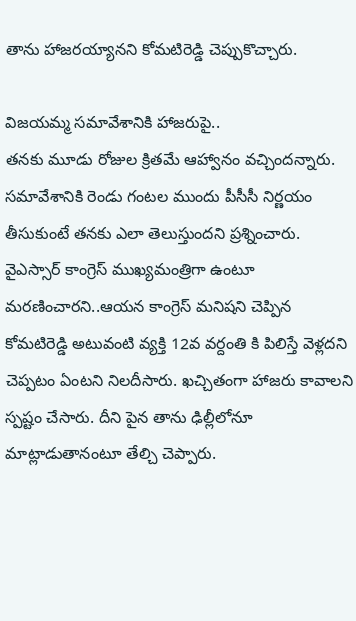తాను హాజరయ్యానని కోమటిరెడ్డి చెప్పుకొచ్చారు.

విజయమ్మ సమావేశానికి హాజరుపై..
తనకు మూడు రోజుల క్రితమే ఆహ్వానం వచ్చిందన్నారు. సమావేశానికి రెండు గంటల ముందు పీసీసీ నిర్ణయం తీసుకుంటే తనకు ఎలా తెలుస్తుందని ప్రశ్నించారు. వైఎస్సార్ కాంగ్రెస్ ముఖ్యమంత్రిగా ఉంటూ మరణించారని..ఆయన కాంగ్రెస్ మనిషని చెప్పిన కోమటిరెడ్డి అటువంటి వ్యక్తి 12వ వర్దంతి కి పిలిస్తే వెళ్లదని చెప్పటం ఏంటని నిలదీసారు. ఖచ్చితంగా హాజరు కావాలని స్పష్టం చేసారు. దీని పైన తాను ఢిల్లీలోనూ మాట్లాడుతానంటూ తేల్చి చెప్పారు.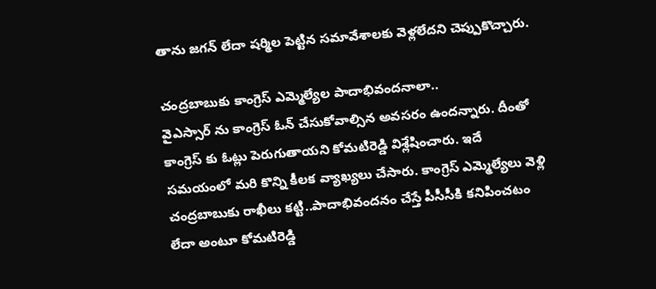తాను జగన్ లేదా షర్మిల పెట్టిన సమావేశాలకు వెళ్లలేదని చెప్పుకొచ్చారు.

చంద్రబాబుకు కాంగ్రెస్ ఎమ్మెల్యేల పాదాభివందనాలా..
వైఎస్సార్ ను కాంగ్రెస్ ఓన్ చేసుకోవాల్సిన అవసరం ఉందన్నారు. దీంతో కాంగ్రెస్ కు ఓట్లు పెరుగుతాయని కోమటిరెడ్డి విశ్లేషించారు. ఇదే సమయంలో మరి కొన్ని కీలక వ్యాఖ్యలు చేసారు. కాంగ్రెస్ ఎమ్మెల్యేలు వెళ్లి చంద్రబాబుకు రాఖీలు కట్టి..పాదాభివందనం చేస్తే పీసీసీకి కనిపించటం లేదా అంటూ కోమటిరెడ్డి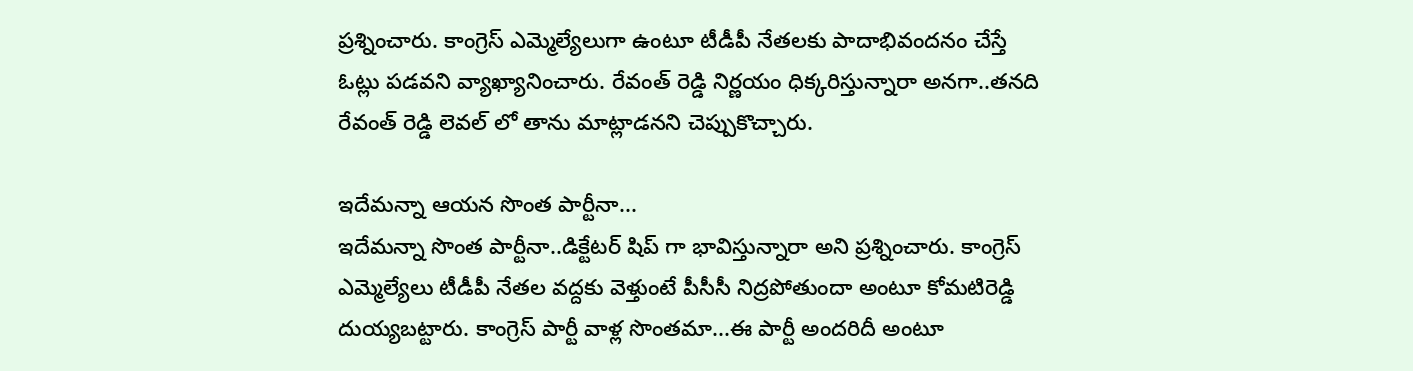ప్రశ్నించారు. కాంగ్రెస్ ఎమ్మెల్యేలుగా ఉంటూ టీడీపీ నేతలకు పాదాభివందనం చేస్తే ఓట్లు పడవని వ్యాఖ్యానించారు. రేవంత్ రెడ్డి నిర్ణయం ధిక్కరిస్తున్నారా అనగా..తనది రేవంత్ రెడ్డి లెవల్ లో తాను మాట్లాడనని చెప్పుకొచ్చారు.

ఇదేమన్నా ఆయన సొంత పార్టీనా...
ఇదేమన్నా సొంత పార్టీనా..డిక్టేటర్ షిప్ గా భావిస్తున్నారా అని ప్రశ్నించారు. కాంగ్రెస్ ఎమ్మెల్యేలు టీడీపీ నేతల వద్దకు వెళ్తుంటే పీసీసీ నిద్రపోతుందా అంటూ కోమటిరెడ్డి దుయ్యబట్టారు. కాంగ్రెస్ పార్టీ వాళ్ల సొంతమా...ఈ పార్టీ అందరిదీ అంటూ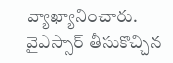వ్యాఖ్యానించారు. వైఎస్సార్ తీసుకొచ్చిన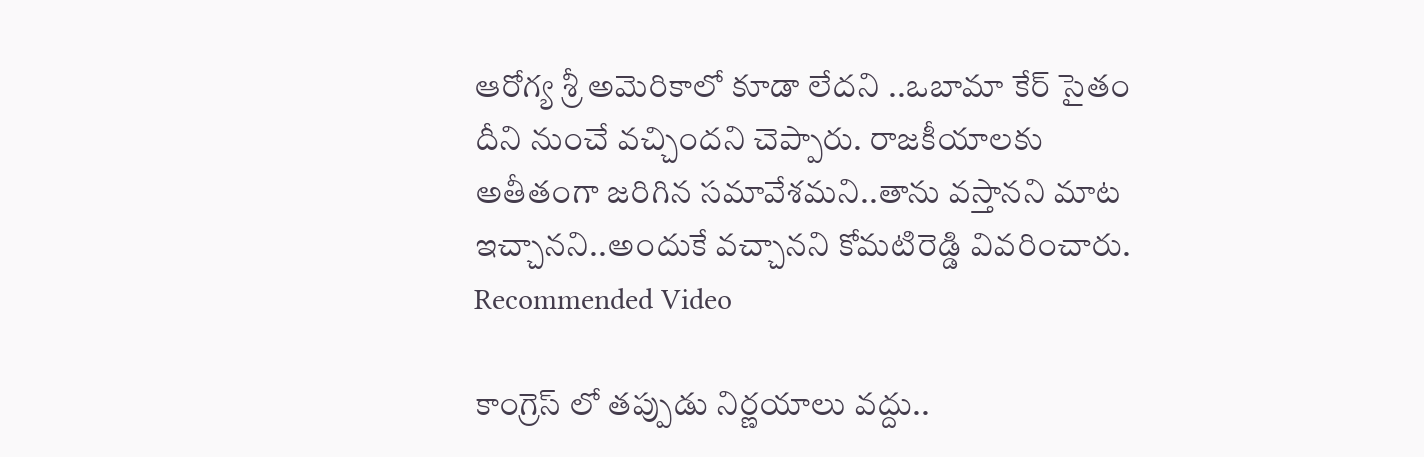ఆరోగ్య శ్రీ అమెరికాలో కూడా లేదని ..ఒబామా కేర్ సైతం దీని నుంచే వచ్చిందని చెప్పారు. రాజకీయాలకు అతీతంగా జరిగిన సమావేశమని..తాను వస్తానని మాట ఇచ్చానని..అందుకే వచ్చానని కోమటిరెడ్డి వివరించారు.
Recommended Video

కాంగ్రెస్ లో తప్పుడు నిర్ణయాలు వద్దు..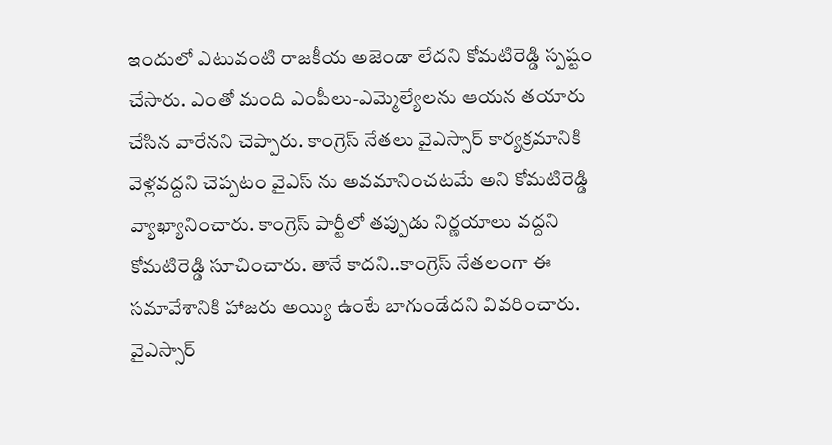ఇందులో ఎటువంటి రాజకీయ అజెండా లేదని కోమటిరెడ్డి స్పష్టం చేసారు. ఎంతో మంది ఎంపీలు-ఎమ్మెల్యేలను ఆయన తయారు చేసిన వారేనని చెప్పారు. కాంగ్రెస్ నేతలు వైఎస్సార్ కార్యక్రమానికి వెళ్లవద్దని చెప్పటం వైఎస్ ను అవమానించటమే అని కోమటిరెడ్డి వ్యాఖ్యానించారు. కాంగ్రెస్ పార్టీలో తప్పుడు నిర్ణయాలు వద్దని కోమటిరెడ్డి సూచించారు. తానే కాదని..కాంగ్రెస్ నేతలంగా ఈ సమావేశానికి హాజరు అయ్యి ఉంటే బాగుండేదని వివరించారు. వైఎస్సార్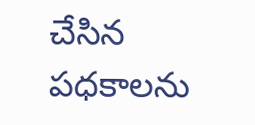చేసిన పధకాలను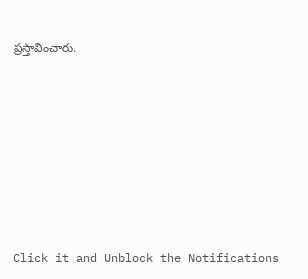ప్రస్తావించారు.












Click it and Unblock the Notifications